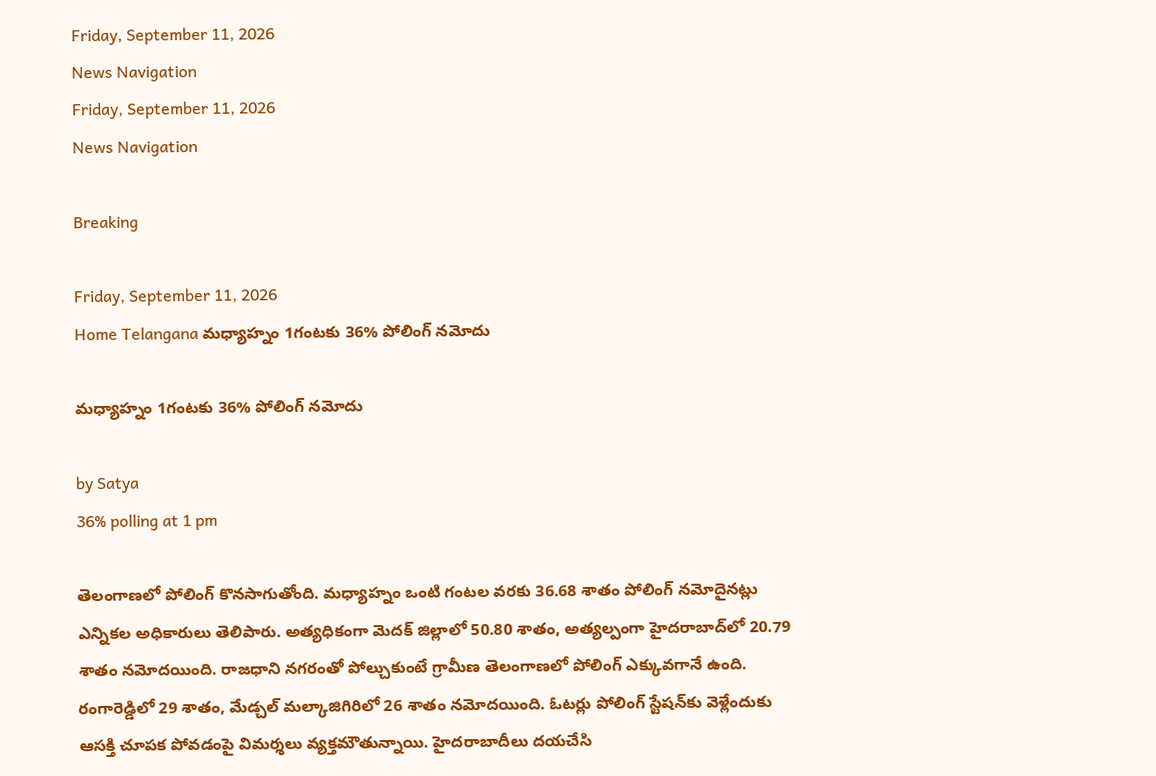Friday, September 11, 2026
News Navigation
Friday, September 11, 2026
News Navigation

Breaking

Friday, September 11, 2026
Home Telangana మధ్యాహ్నం 1గంటకు 36% పోలింగ్ నమోదు

మధ్యాహ్నం 1గంటకు 36% పోలింగ్ నమోదు

by Satya
36% polling at 1 pm

తెలంగాణలో పోలింగ్ కొనసాగుతోంది. మధ్యాహ్నం ఒంటి గంటల వరకు 36.68 శాతం పోలింగ్ నమోదైనట్లు ఎన్నికల అధికారులు తెలిపారు. అత్యధికంగా మెదక్ జిల్లాలో 50.80 శాతం, అత్యల్పంగా హైదరాబాద్‌లో 20.79 శాతం నమోదయింది. రాజధాని నగరంతో పోల్చుకుంటే గ్రామీణ తెలంగాణలో పోలింగ్ ఎక్కువగానే ఉంది. రంగారెడ్డిలో 29 శాతం, మేడ్చల్ మల్కాజిగిరిలో 26 శాతం నమోదయింది. ఓటర్లు పోలింగ్ స్టేషన్‌కు వెళ్లేందుకు ఆసక్తి చూపక పోవడంపై విమర్శలు వ్యక్తమౌతున్నాయి. హైదరాబాదీలు దయచేసి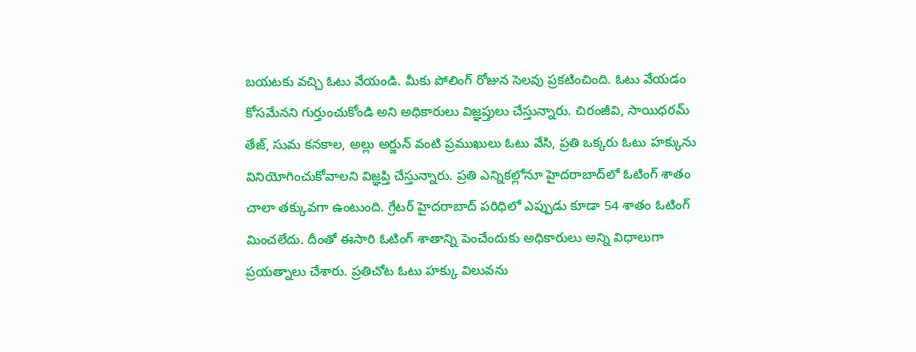బయటకు వచ్చి ఓటు వేయండి. మీకు పోలింగ్ రోజున సెలవు ప్రకటించింది. ఓటు వేయడం కోసమేనని గుర్తుంచుకోండి అని అధికారులు విజ్ఞప్తులు చేస్తున్నారు. చిరంజీవి, సాయిధరమ్ తేజ్, సుమ కనకాల, అల్లు అర్జున్ వంటి ప్రముఖులు ఓటు వేసి, ప్రతి ఒక్కరు ఓటు హక్కును వినియోగించుకోవాలని విజ్ఞప్తి చేస్తున్నారు. ప్రతి ఎన్నికల్లోనూ హైదరాబాద్‌లో ఓటింగ్ శాతం చాలా తక్కువగా ఉంటుంది. గ్రేటర్ హైదరాబాద్ పరిధిలో ఎప్పుడు కూడా 54 శాతం ఓటింగ్ మించలేదు. దీంతో ఈసారి ఓటింగ్ శాతాన్ని పెంచేందుకు అధికారులు అన్ని విధాలుగా ప్రయత్నాలు చేశారు. ప్రతిచోట ఓటు హక్కు విలువను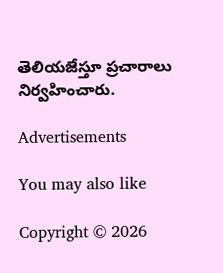తెలియజేస్తూ ప్రచారాలు నిర్వహించారు.

Advertisements

You may also like

Copyright © 2026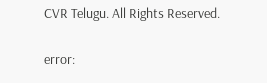CVR Telugu. All Rights Reserved.

error: